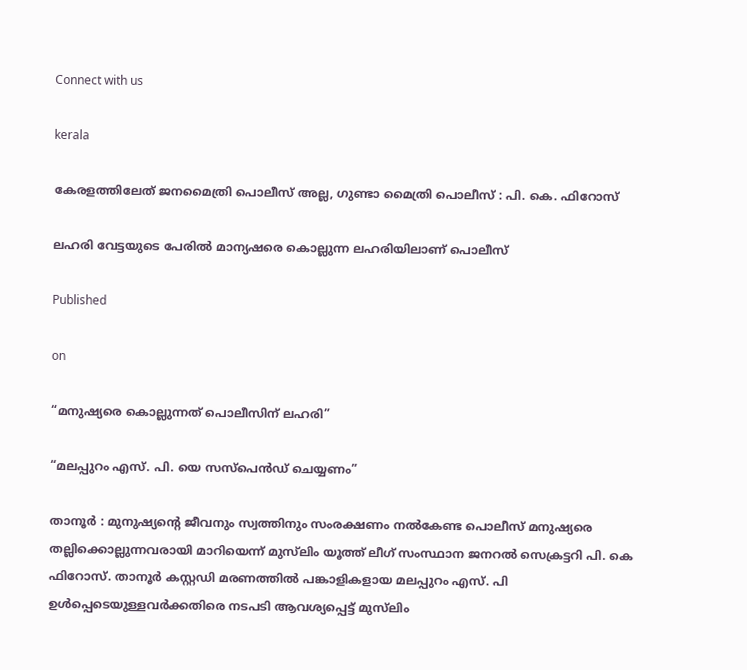Connect with us

kerala

കേരളത്തിലേത് ജനമൈത്രി പൊലീസ് അല്ല, ഗുണ്ടാ മൈത്രി പൊലീസ് : പി. കെ. ഫിറോസ്

ലഹരി വേട്ടയുടെ പേരിൽ മാന്യഷരെ കൊല്ലുന്ന ലഹരിയിലാണ് പൊലീസ്

Published

on

“മനുഷ്യരെ കൊല്ലുന്നത് പൊലീസിന് ലഹരി”

“മലപ്പുറം എസ്. പി. യെ സസ്‌പെൻഡ് ചെയ്യണം”

താനൂർ : മുനുഷ്യന്റെ ജീവനും സ്വത്തിനും സംരക്ഷണം നൽകേണ്ട പൊലീസ് മനുഷ്യരെ തല്ലിക്കൊല്ലുന്നവരായി മാറിയെന്ന് മുസ്‌ലിം യൂത്ത് ലീഗ് സംസ്ഥാന ജനറൽ സെക്രട്ടറി പി. കെ ഫിറോസ്. താനൂർ കസ്റ്റഡി മരണത്തിൽ പങ്കാളികളായ മലപ്പുറം എസ്. പി ഉൾപ്പെടെയുള്ളവർക്കതിരെ നടപടി ആവശ്യപ്പെട്ട് മുസ്‌ലിം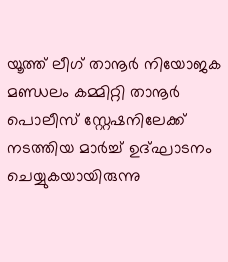യൂത്ത് ലീഗ് താനൂർ നിയോജക മണ്ഡലം കമ്മിറ്റി താനൂർ പൊലീസ് സ്റ്റേഷനിലേക്ക് നടത്തിയ മാർച്ച്‌ ഉദ്ഘാടനം ചെയ്യുകയായിരുന്നു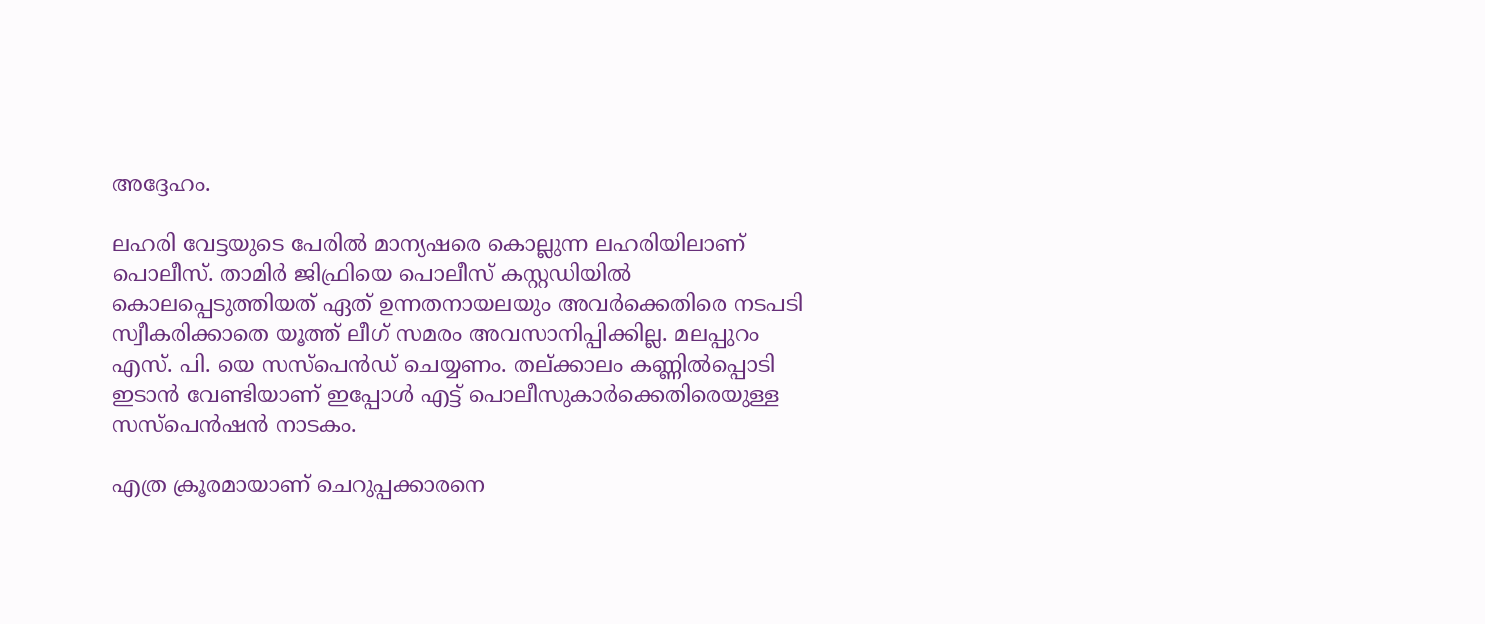അദ്ദേഹം.

ലഹരി വേട്ടയുടെ പേരിൽ മാന്യഷരെ കൊല്ലുന്ന ലഹരിയിലാണ് പൊലീസ്. താമിർ ജിഫ്രിയെ പൊലീസ് കസ്റ്റഡിയിൽ കൊലപ്പെടുത്തിയത് ഏത് ഉന്നതനായലയും അവർക്കെതിരെ നടപടി സ്വീകരിക്കാതെ യൂത്ത് ലീഗ് സമരം അവസാനിപ്പിക്കില്ല. മലപ്പുറം എസ്. പി. യെ സസ്‌പെൻഡ് ചെയ്യണം. തല്ക്കാലം കണ്ണിൽപ്പൊടി ഇടാൻ വേണ്ടിയാണ് ഇപ്പോൾ എട്ട് പൊലീസുകാർക്കെതിരെയുള്ള സസ്പെൻഷൻ നാടകം.

എത്ര ക്രൂരമായാണ് ചെറുപ്പക്കാരനെ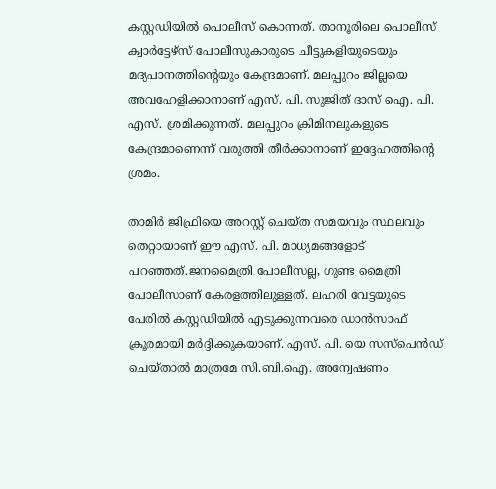കസ്റ്റഡിയിൽ പൊലീസ് കൊന്നത്. താനൂരിലെ പൊലീസ് ക്വാർട്ടേഴ്സ് പോലീസുകാരുടെ ചീട്ടുകളിയുടെയും മദ്യപാനത്തിന്റെയും കേന്ദ്രമാണ്. മലപ്പുറം ജില്ലയെ അവഹേളിക്കാനാണ് എസ്. പി. സുജിത് ദാസ് ഐ. പി. എസ്. ശ്രമിക്കുന്നത്. മലപ്പുറം ക്രിമിനലുകളുടെ കേന്ദ്രമാണെന്ന് വരുത്തി തീർക്കാനാണ് ഇദ്ദേഹത്തിന്റെ ശ്രമം.

താമിർ ജിഫ്രിയെ അറസ്റ്റ് ചെയ്‍ത സമയവും സ്ഥലവും തെറ്റായാണ് ഈ എസ്. പി. മാധ്യമങ്ങളോട് പറഞ്ഞത്.ജനമൈത്രി പോലീസല്ല, ഗുണ്ട മൈത്രി പോലീസാണ് കേരളത്തിലുള്ളത്. ലഹരി വേട്ടയുടെ പേരിൽ കസ്റ്റഡിയിൽ എടുക്കുന്നവരെ ഡാൻസാഫ് ക്രൂരമായി മർദ്ദിക്കുകയാണ്. എസ്. പി. യെ സസ്‌പെൻഡ് ചെയ്‌താൽ മാത്രമേ സി.ബി.ഐ. അന്വേഷണം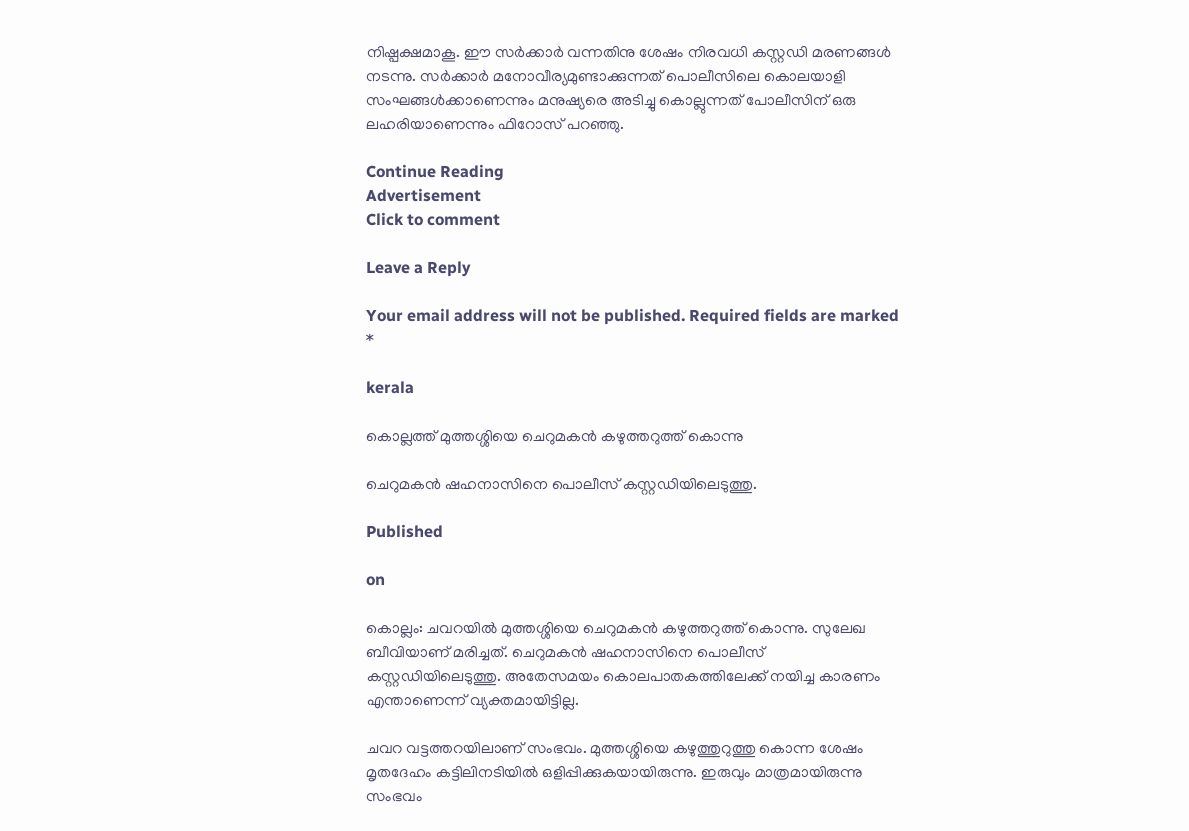നിഷ്പക്ഷമാകൂ. ഈ സർക്കാർ വന്നതിനു ശേഷം നിരവധി കസ്റ്റഡി മരണങ്ങൾ നടന്നു. സർക്കാർ മനോവീര്യമുണ്ടാക്കുന്നത് പൊലീസിലെ കൊലയാളി സംഘങ്ങൾക്കാണെന്നും മനുഷ്യരെ അടിച്ചു കൊല്ലുന്നത് പോലീസിന് ഒരു ലഹരിയാണെന്നും ഫിറോസ് പറഞ്ഞു.

Continue Reading
Advertisement
Click to comment

Leave a Reply

Your email address will not be published. Required fields are marked *

kerala

കൊല്ലത്ത് മുത്തശ്ശിയെ ചെറുമകന്‍ കഴുത്തറുത്ത് കൊന്നു

ചെറുമകന്‍ ഷഹനാസിനെ പൊലീസ് കസ്റ്റഡിയിലെടുത്തു.

Published

on

കൊല്ലം: ചവറയില്‍ മുത്തശ്ശിയെ ചെറുമകന്‍ കഴുത്തറുത്ത് കൊന്നു. സുലേഖ ബീവിയാണ് മരിച്ചത്. ചെറുമകന്‍ ഷഹനാസിനെ പൊലീസ് കസ്റ്റഡിയിലെടുത്തു. അതേസമയം കൊലപാതകത്തിലേക്ക് നയിച്ച കാരണം എന്താണെന്ന് വ്യക്തമായിട്ടില്ല.

ചവറ വട്ടത്തറയിലാണ് സംഭവം. മുത്തശ്ശിയെ കഴുത്തുറുത്തു കൊന്ന ശേഷം മൃതദേഹം കട്ടിലിനടിയില്‍ ഒളിപ്പിക്കുകയായിരുന്നു. ഇരുവും മാത്രമായിരുന്നു സംഭവം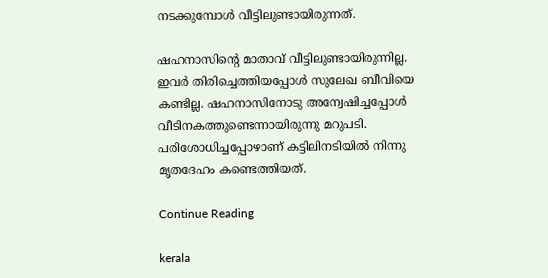നടക്കുമ്പോള്‍ വീട്ടിലുണ്ടായിരുന്നത്.

ഷഹനാസിന്റെ മാതാവ് വീട്ടിലുണ്ടായിരുന്നില്ല. ഇവര്‍ തിരിച്ചെത്തിയപ്പോള്‍ സുലേഖ ബീവിയെ കണ്ടില്ല. ഷഹനാസിനോടു അന്വേഷിച്ചപ്പോള്‍ വീടിനകത്തുണ്ടെന്നായിരുന്നു മറുപടി. പരിശോധിച്ചപ്പോഴാണ് കട്ടിലിനടിയില്‍ നിന്നു മൃതദേഹം കണ്ടെത്തിയത്.

Continue Reading

kerala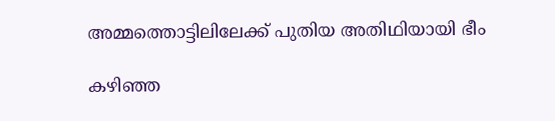അമ്മത്തൊട്ടിലിലേക്ക് പുതിയ അതിഥിയായി ഭീം

കഴിഞ്ഞ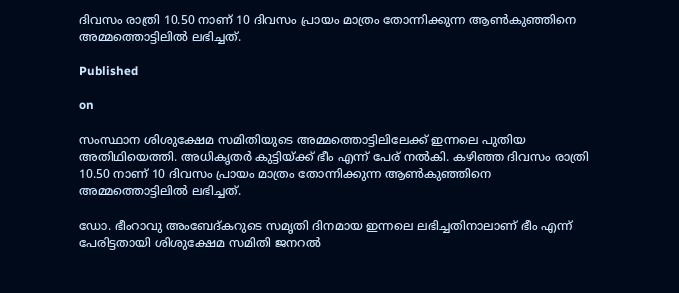ദിവസം രാത്രി 10.50 നാണ് 10 ദിവസം പ്രായം മാത്രം തോന്നിക്കുന്ന ആണ്‍കുഞ്ഞിനെ അമ്മത്തൊട്ടിലില്‍ ലഭിച്ചത്.

Published

on

സംസ്ഥാന ശിശുക്ഷേമ സമിതിയുടെ അമ്മത്തൊട്ടിലിലേക്ക് ഇന്നലെ പുതിയ അതിഥിയെത്തി. അധികൃതര്‍ കുട്ടിയ്ക്ക് ഭീം എന്ന് പേര് നല്‍കി. കഴിഞ്ഞ ദിവസം രാത്രി 10.50 നാണ് 10 ദിവസം പ്രായം മാത്രം തോന്നിക്കുന്ന ആണ്‍കുഞ്ഞിനെ അമ്മത്തൊട്ടിലില്‍ ലഭിച്ചത്.

ഡോ. ഭീംറാവു അംബേദ്കറുടെ സമൃതി ദിനമായ ഇന്നലെ ലഭിച്ചതിനാലാണ് ഭീം എന്ന് പേരിട്ടതായി ശിശുക്ഷേമ സമിതി ജനറല്‍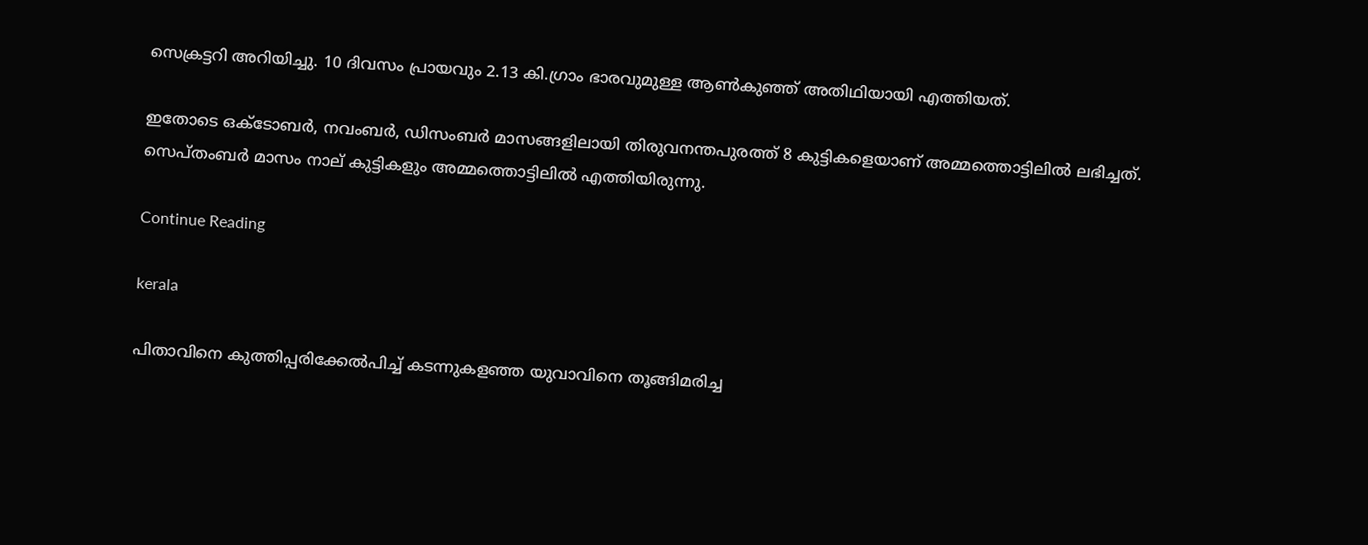സെക്രട്ടറി അറിയിച്ചു. 10 ദിവസം പ്രായവും 2.13 കി.ഗ്രാം ഭാരവുമുള്ള ആണ്‍കുഞ്ഞ് അതിഥിയായി എത്തിയത്.

ഇതോടെ ഒക്ടോബര്‍, നവംബര്‍, ഡിസംബര്‍ മാസങ്ങളിലായി തിരുവനന്തപുരത്ത് 8 കുട്ടികളെയാണ് അമ്മത്തൊട്ടിലില്‍ ലഭിച്ചത്. സെപ്തംബര്‍ മാസം നാല് കുട്ടികളും അമ്മത്തൊട്ടിലില്‍ എത്തിയിരുന്നു.

Continue Reading

kerala

പിതാവിനെ കുത്തിപ്പരിക്കേല്‍പിച്ച് കടന്നുകളഞ്ഞ യുവാവിനെ തൂങ്ങിമരിച്ച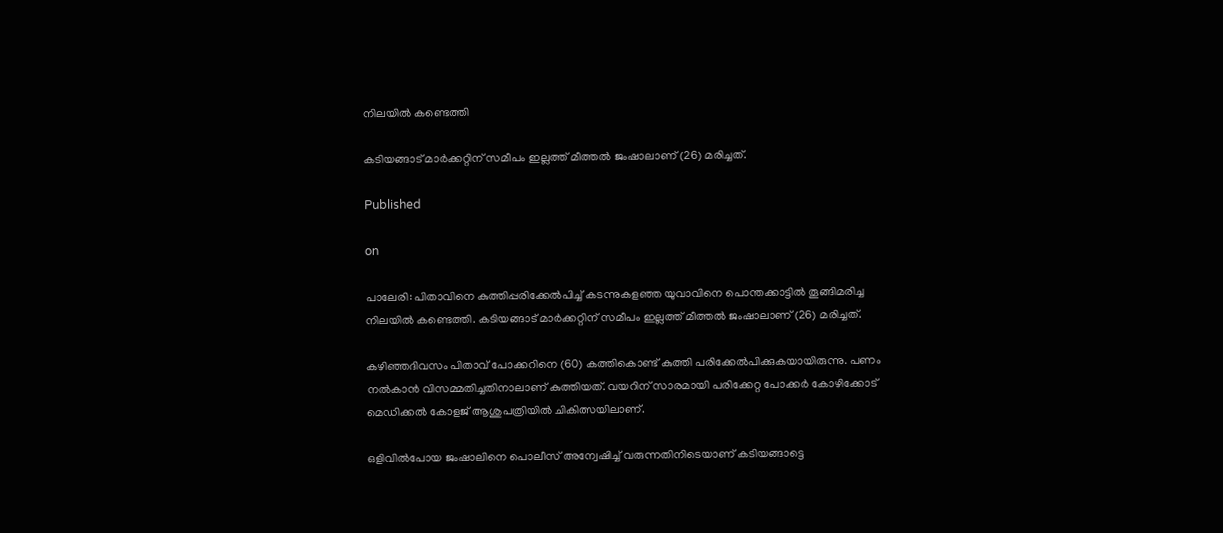നിലയില്‍ കണ്ടെത്തി

കടിയങ്ങാട് മാര്‍ക്കറ്റിന് സമീപം ഇല്ലത്ത് മീത്തല്‍ ജംഷാലാണ് (26) മരിച്ചത്.

Published

on

പാലേരി: പിതാവിനെ കുത്തിപ്പരിക്കേല്‍പിച്ച് കടന്നുകളഞ്ഞ യുവാവിനെ പൊന്തക്കാട്ടില്‍ തൂങ്ങിമരിച്ച നിലയില്‍ കണ്ടെത്തി. കടിയങ്ങാട് മാര്‍ക്കറ്റിന് സമീപം ഇല്ലത്ത് മീത്തല്‍ ജംഷാലാണ് (26) മരിച്ചത്.

കഴിഞ്ഞദിവസം പിതാവ് പോക്കറിനെ (60) കത്തികൊണ്ട് കുത്തി പരിക്കേല്‍പിക്കുകയായിരുന്നു. പണം നല്‍കാന്‍ വിസമ്മതിച്ചതിനാലാണ് കുത്തിയത്. വയറിന് സാരമായി പരിക്കേറ്റ പോക്കര്‍ കോഴിക്കോട് മെഡിക്കല്‍ കോളജ് ആശുപത്രിയില്‍ ചികിത്സയിലാണ്.

ഒളിവില്‍പോയ ജംഷാലിനെ പൊലീസ് അന്വേഷിച്ച് വരുന്നതിനിടെയാണ് കടിയങ്ങാട്ടെ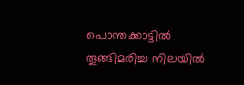പൊന്തക്കാട്ടില്‍ തൂങ്ങിമരിച്ച നിലയില്‍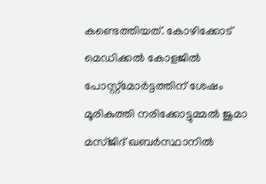കണ്ടെത്തിയത്. കോഴിക്കോട് മെഡിക്കല്‍ കോളജില്‍ പോസ്റ്റ്‌മോര്‍ട്ടത്തിന് ശേഷം മൂരികുത്തി നരിക്കോട്ടുമ്മല്‍ ജുമാ മസ്ജിദ് ഖബര്‍സ്ഥാനില്‍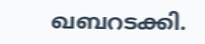ഖബറടക്കി.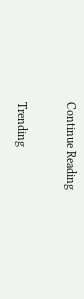Continue Reading

Trending